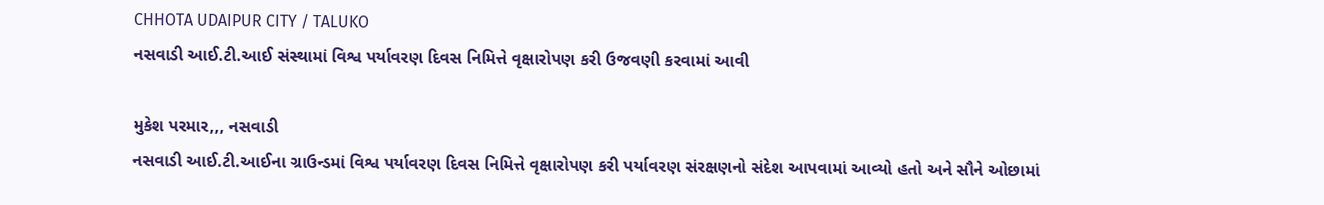CHHOTA UDAIPUR CITY / TALUKO
નસવાડી આઈ.ટી.આઈ સંસ્થામાં વિશ્વ પર્યાવરણ દિવસ નિમિત્તે વૃક્ષારોપણ કરી ઉજવણી કરવામાં આવી

મુકેશ પરમાર,,, નસવાડી
નસવાડી આઈ.ટી.આઈના ગ્રાઉન્ડમાં વિશ્વ પર્યાવરણ દિવસ નિમિત્તે વૃક્ષારોપણ કરી પર્યાવરણ સંરક્ષણનો સંદેશ આપવામાં આવ્યો હતો અને સૌને ઓછામાં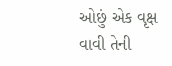ઓછું એક વૃક્ષ વાવી તેની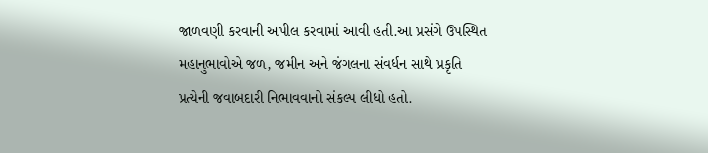જાળવણી કરવાની અપીલ કરવામાં આવી હતી.આ પ્રસંગે ઉપસ્થિત મહાનુભાવોએ જળ, જમીન અને જંગલના સંવર્ધન સાથે પ્રકૃતિ પ્રત્યેની જવાબદારી નિભાવવાનો સંકલ્પ લીધો હતો.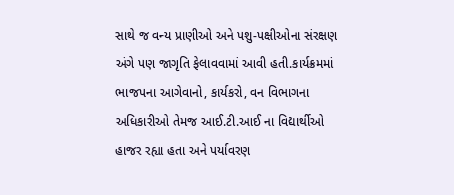સાથે જ વન્ય પ્રાણીઓ અને પશુ-પક્ષીઓના સંરક્ષણ અંગે પણ જાગૃતિ ફેલાવવામાં આવી હતી.કાર્યક્રમમાં ભાજપના આગેવાનો, કાર્યકરો, વન વિભાગના અધિકારીઓ તેમજ આઈ.ટી.આઈ ના વિદ્યાર્થીઓ હાજર રહ્યા હતા અને પર્યાવરણ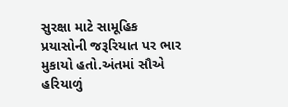સુરક્ષા માટે સામૂહિક પ્રયાસોની જરૂરિયાત પર ભાર મુકાયો હતો.અંતમાં સૌએ હરિયાળું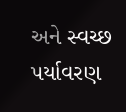અને સ્વચ્છ પર્યાવરણ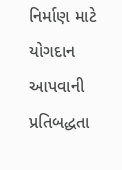નિર્માણ માટે યોગદાન આપવાની પ્રતિબદ્ધતા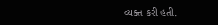વ્યક્ત કરી હતી.